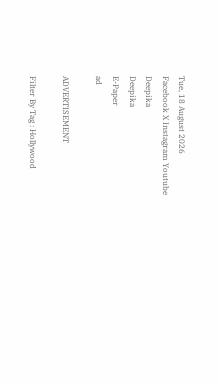Tue, 18 August 2026
Facebook X Instagram Youtube
Deepika
Deepika
E-Paper
ad

ADVERTISEMENT

Filter By Tag : Hollywood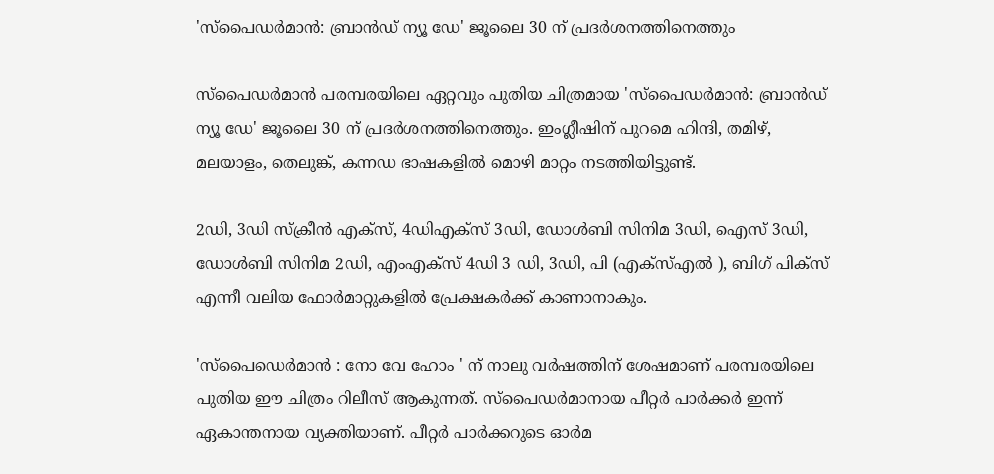'സ്‌പൈഡർമാൻ: ബ്രാൻഡ് ന്യൂ ഡേ' ജൂലൈ 30 ന് പ്രദർശനത്തിനെത്തും

സ്‌പൈഡർമാൻ പരമ്പരയിലെ ഏറ്റവും പുതിയ ചിത്രമായ 'സ്‌പൈഡർമാൻ: ബ്രാൻഡ് ന്യൂ ഡേ' ജൂലൈ 30 ന് പ്രദർശനത്തിനെത്തും. ഇംഗ്ലീഷിന് പുറമെ ഹിന്ദി, തമിഴ്, മലയാളം, തെലുങ്ക്, കന്നഡ ഭാഷകളിൽ മൊഴി മാറ്റം നടത്തിയിട്ടുണ്ട്.

2ഡി, 3ഡി സ്ക്രീൻ എക്സ്, 4ഡിഎക്സ് 3ഡി, ഡോൾബി സിനിമ 3ഡി, ഐസ് 3ഡി, ഡോൾബി സിനിമ 2ഡി, എംഎക്സ് 4ഡി 3 ഡി, 3ഡി, പി (എക്സ്എൽ ), ബിഗ് പിക്സ് എന്നീ വലിയ ഫോർമാറ്റുകളിൽ പ്രേക്ഷകർക്ക് കാണാനാകും.

'സ്‌പൈഡെർമാൻ : നോ വേ ഹോം ' ന് നാലു വർഷത്തിന് ശേഷമാണ് പരമ്പരയിലെ പുതിയ ഈ ചിത്രം റിലീസ് ആകുന്നത്. സ്‌പൈഡർമാനായ പീറ്റർ പാർക്കർ ഇന്ന് ഏകാന്തനായ വ്യക്തിയാണ്. പീറ്റർ പാർക്കറുടെ ഓർമ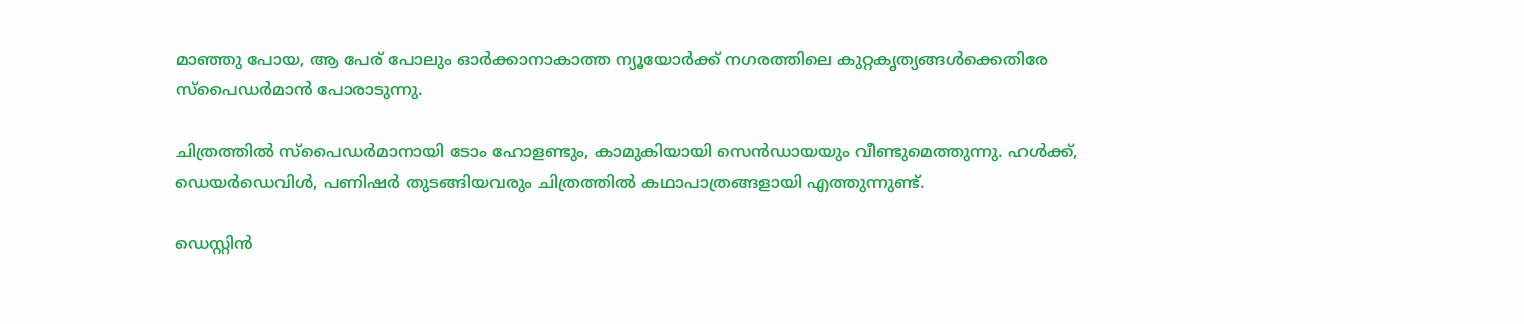മാഞ്ഞു പോയ, ആ പേര് പോലും ഓർക്കാനാകാത്ത ന്യൂയോർക്ക് നഗരത്തിലെ കുറ്റകൃത്യങ്ങൾക്കെതിരേ സ്‌പൈഡർമാൻ പോരാടുന്നു.

ചിത്രത്തിൽ സ്‌പൈഡർമാനായി ടോം ഹോളണ്ടും, കാമുകിയായി സെൻഡായയും വീണ്ടുമെത്തുന്നു. ഹൾക്ക്, ഡെയർഡെവിൾ, പണിഷർ തുടങ്ങിയവരും ചിത്രത്തിൽ കഥാപാത്രങ്ങളായി എത്തുന്നുണ്ട്.

ഡെസ്റ്റിൻ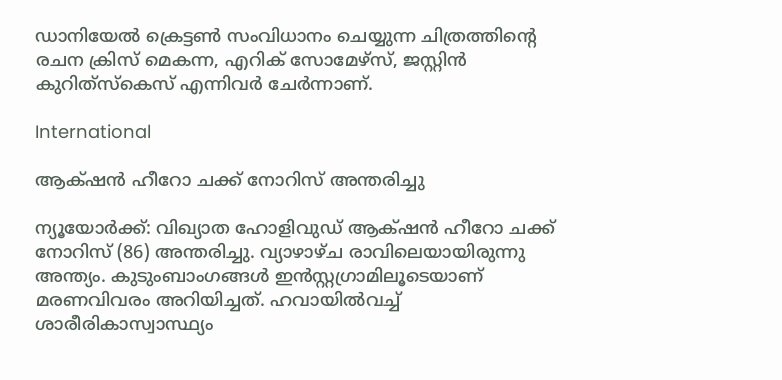ഡാനിയേൽ ക്രെട്ടൺ സംവിധാനം ചെയ്യുന്ന ചിത്രത്തിന്‍റെ രചന ക്രിസ് മെകന്ന, എറിക് സോമേഴ്‌സ്, ജസ്റ്റിൻ കുറിത്‌സ്കെസ് എന്നിവർ ചേർന്നാണ്.

International

ആക്‌ഷൻ ഹീറോ ചക്ക് നോറിസ് അന്തരിച്ചു

ന്യൂയോര്‍ക്ക്: വിഖ്യാത ഹോളിവുഡ് ആക്‌ഷന്‍ ഹീറോ ചക്ക് നോറിസ് (86) അന്തരിച്ചു. വ്യാഴാഴ്ച രാവിലെയായിരുന്നു അന്ത്യം. കുടുംബാംഗങ്ങള്‍ ഇന്‍സ്റ്റഗ്രാമിലൂടെയാണ് മരണവിവരം അറിയിച്ചത്. ഹവായില്‍വച്ച് ശാരീരികാസ്വാസ്ഥ്യം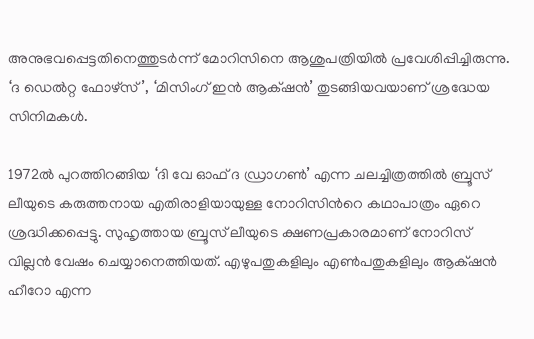അനുഭവപ്പെട്ടതിനെത്തുടര്‍ന്ന് മോറിസിനെ ആശുപത്രിയില്‍ പ്രവേശിപ്പിച്ചിരുന്നു. ‘ദ ഡെല്‍റ്റ ഫോഴ്‌സ്’, ‘മിസിംഗ് ഇന്‍ ആക്‌ഷന്‍’ തുടങ്ങിയവയാണ് ശ്രദ്ധേയ സിനിമകള്‍.

1972ല്‍ പുറത്തിറങ്ങിയ ‘ദി വേ ഓഫ് ദ ഡ്രാഗണ്‍’ എന്ന ചലച്ചിത്രത്തില്‍ ബ്രൂസ് ലീയുടെ കരുത്തനായ എതിരാളിയായുള്ള നോറിസിന്‍റെ കഥാപാത്രം ഏറെ ശ്രദ്ധിക്കപ്പെട്ടു. സുഹൃത്തായ ബ്രൂസ് ലീയുടെ ക്ഷണപ്രകാരമാണ് നോറിസ് വില്ലന്‍ വേഷം ചെയ്യാനെത്തിയത്. എഴുപതുകളിലും എണ്‍പതുകളിലും ആക്‌ഷന്‍ ഹീറോ എന്ന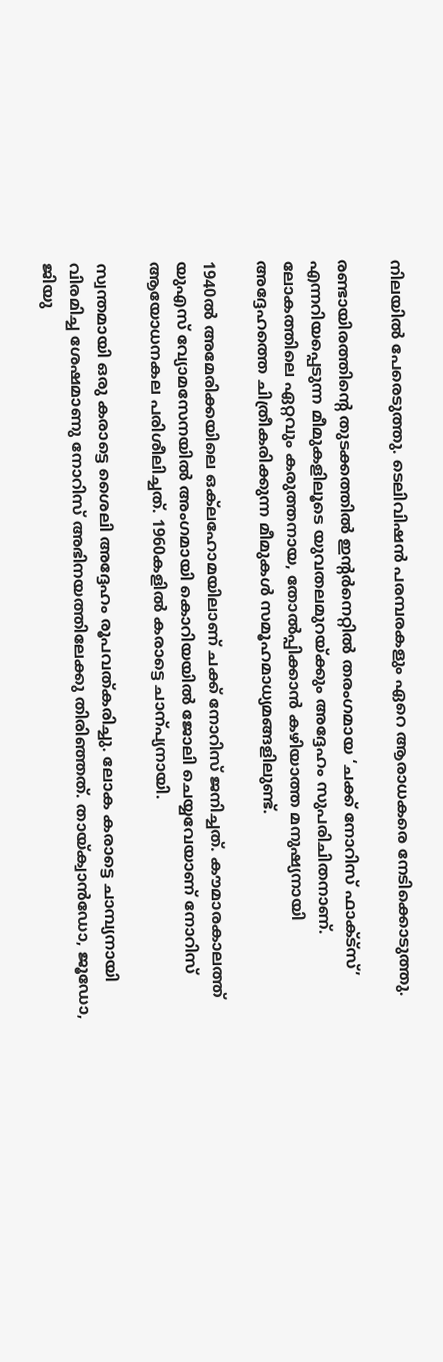നിലയില്‍ പേരെടുത്തു. ടെലിവിഷന്‍ പരമ്പരകളും ഏറെ ആരാധകരെ നേടിക്കൊടുത്തു.

രണ്ടായിരത്തിന്‍റെ തുടക്കത്തിൽ ഇന്‍റർനെറ്റിൽ തരംഗമായ ‘ചക്ക് നോറിസ് ഫാക്‌ട്സ്’ എന്നറിയപ്പെടുന്ന മീമുകളിലൂടെ യുവതലമുറയ്ക്കും അദ്ദേഹം സുപരിചിതനാണ്. ലോകത്തിലെ ഏറ്റവും കരുത്തനായ, തോൽപ്പിക്കാൻ കഴിയാത്ത മനുഷ്യനായി അദ്ദേഹത്തെ ചിത്രീകരിക്കുന്ന മീമുകൾ സമൂഹമാധ്യമങ്ങളിലുണ്ട്.

1940ല്‍ അമേരിക്കയിലെ ഒക്‌ലഹോമയിലാണ് ചക്ക് നോറിസ് ജനിച്ചത്. കൗമാരകാലത്ത് യുഎസ് വ്യോമസേനയില്‍ അംഗമായി കൊറിയയില്‍ ജോലി ചെയ്യവേയാണ് നോറിസ് ആയോധനകല പരിശീലിച്ചത്. 1960കളില്‍ കരാട്ടെ ചാന്പ്യനായി.

സ്വന്തമായി ഒരു കരാട്ടെ ശൈലി അദ്ദേഹം രൂപവത്കരിച്ചു. ലോക കരാട്ടെ ചാമ്പ്യനായി വിരമിച്ച ശേഷമാണു നോറിസ് അഭിനയത്തിലേക്കു തിരിഞ്ഞത്. തായ്‌ക്വാൻഡോ, ജൂഡോ, ജിയു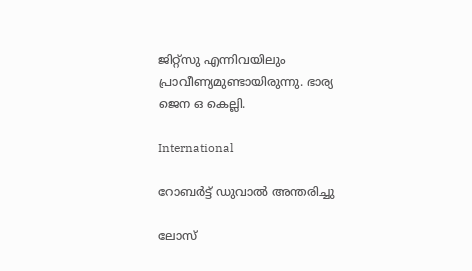ജിറ്റ്‌സു എന്നിവയിലും പ്രാവീണ്യമുണ്ടായിരുന്നു. ഭാര്യ ജെന ഒ കെല്ലി.

International

റോബർട്ട് ഡുവാൽ അന്തരിച്ചു

ലോസ്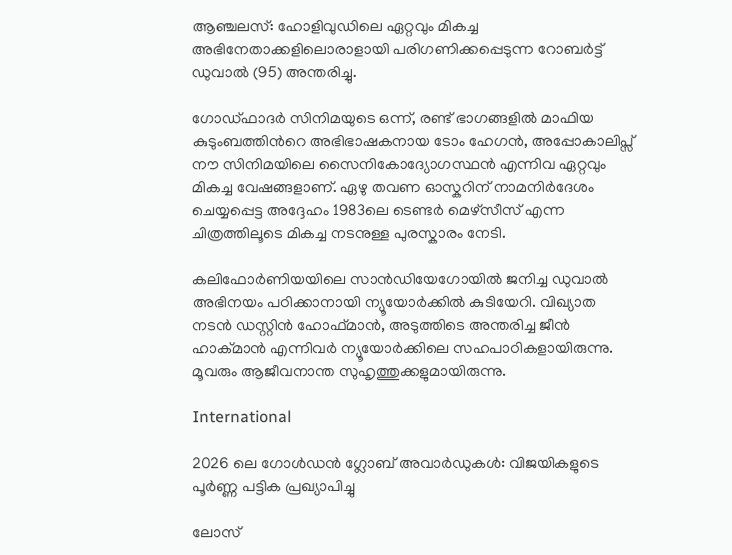ആഞ്ചലസ്: ഹോളിവുഡിലെ ഏറ്റവും മികച്ച അഭിനേതാക്കളിലൊരാളായി പരിഗണിക്കപ്പെടുന്ന റോബർട്ട് ഡുവാൽ (95) അന്തരിച്ചു.

ഗോഡ്ഫാദർ സിനിമയുടെ ഒന്ന്, രണ്ട് ഭാഗങ്ങളിൽ മാഫിയ കുടുംബത്തിന്‍റെ അഭിഭാഷകനായ ടോം ഹേഗൻ, അപ്പോകാലിപ്സ് നൗ സിനിമയിലെ സൈനികോദ്യോഗസ്ഥൻ എന്നിവ ഏറ്റവും മികച്ച വേഷങ്ങളാണ്. ഏഴു തവണ ഓസ്കറിന് നാമനിർദേശം ചെയ്യപ്പെട്ട അദ്ദേഹം 1983ലെ ടെണ്ടർ മെഴ്സീസ് എന്ന ചിത്രത്തിലൂടെ മികച്ച നടനുള്ള പുരസ്കാരം നേടി.

കലിഫോർണിയയിലെ സാൻഡിയേഗോയിൽ ജനിച്ച ഡുവാൽ അഭിനയം പ‌ഠിക്കാനായി ന്യൂയോർക്കിൽ കുടിയേറി. വിഖ്യാത നടൻ ഡസ്റ്റിൻ ഹോഫ്മാൻ, അടുത്തിടെ അന്തരിച്ച ജീൻ ഹാക്മാൻ എന്നിവർ ന്യൂയോർക്കിലെ സഹപാഠികളായിരുന്നു. മൂവരും ആജീവനാന്ത സുഹൃത്തുക്കളുമായിരുന്നു.

International

2026 ലെ ഗോള്‍ഡന്‍ ഗ്ലോബ് അവാര്‍ഡുകൾ: വിജയികളുടെ പൂര്‍ണ്ണ പട്ടിക പ്രഖ്യാപിച്ചു

ലോസ്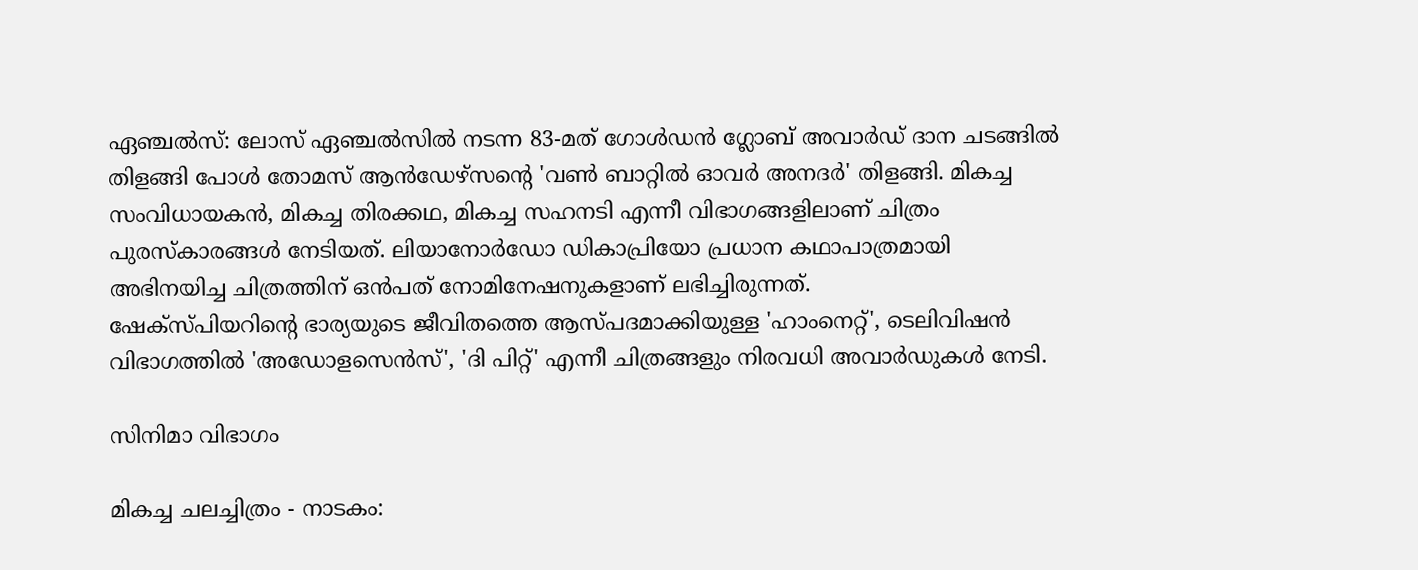ഏഞ്ചല്‍സ്: ലോസ് ഏഞ്ചല്‍സില്‍ നടന്ന 83-മത് ഗോള്‍ഡന്‍ ഗ്ലോബ് അവാര്‍ഡ് ദാന ചടങ്ങില്‍ തിളങ്ങി പോള്‍ തോമസ് ആന്‍ഡേഴ്സന്‍റെ 'വണ്‍ ബാറ്റില്‍ ഓവര്‍ അനദർ' തിളങ്ങി. മികച്ച സംവിധായകൻ, മികച്ച തിരക്കഥ, മികച്ച സഹനടി എന്നീ വിഭാഗങ്ങളിലാണ് ചിത്രം പുരസ്‌കാരങ്ങള്‍ നേടിയത്. ലിയാനോര്‍ഡോ ഡികാപ്രിയോ പ്രധാന കഥാപാത്രമായി അഭിനയിച്ച ചിത്രത്തിന് ഒന്‍പത് നോമിനേഷനുകളാണ് ലഭിച്ചിരുന്നത്.
ഷേക്‌സ്പിയറിന്‍റെ ഭാര്യയുടെ ജീവിതത്തെ ആസ്പദമാക്കിയുള്ള 'ഹാംനെറ്റ്', ടെലിവിഷന്‍ വിഭാഗത്തില്‍ 'അഡോളസെന്‍സ്', 'ദി പിറ്റ്' എന്നീ ചിത്രങ്ങളും നിരവധി അവാര്‍ഡുകള്‍ നേടി.

സിനിമാ വിഭാഗം

മികച്ച ചലച്ചിത്രം - നാടകം: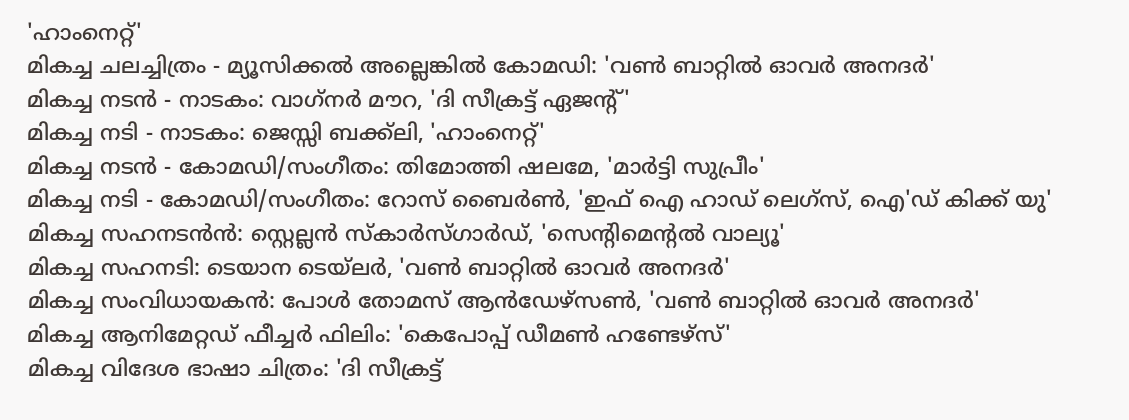'ഹാംനെറ്റ്'
മികച്ച ചലച്ചിത്രം - മ്യൂസിക്കല്‍ അല്ലെങ്കില്‍ കോമഡി: 'വണ്‍ ബാറ്റില്‍ ഓവര്‍ അനദർ'
മികച്ച നടന്‍ - നാടകം: വാഗ്‌നര്‍ മൗറ, 'ദി സീക്രട്ട് ഏജന്‍റ്'
മികച്ച നടി - നാടകം: ജെസ്സി ബക്ക്‌ലി, 'ഹാംനെറ്റ്'
മികച്ച നടന്‍ - കോമഡി/സംഗീതം: തിമോത്തി ഷലമേ, 'മാര്‍ട്ടി സുപ്രീം'
മികച്ച നടി - കോമഡി/സംഗീതം: റോസ് ബൈര്‍ൺ, 'ഇഫ് ഐ ഹാഡ് ലെഗ്‌സ്, ഐ'ഡ് കിക്ക് യു'
മികച്ച സഹനടന്‍ൻ: സ്റ്റെല്ലന്‍ സ്‌കാര്‍സ്ഗാര്‍ഡ്, 'സെന്‍റിമെന്‍റല്‍ വാല്യൂ'
മികച്ച സഹനടി: ടെയാന ടെയ്ലർ, 'വണ്‍ ബാറ്റില്‍ ഓവര്‍ അനദർ'
മികച്ച സംവിധായകന്‍: പോള്‍ തോമസ് ആന്‍ഡേഴ്സൺ, 'വണ്‍ ബാറ്റില്‍ ഓവര്‍ അനദർ'
മികച്ച ആനിമേറ്റഡ് ഫീച്ചര്‍ ഫിലിം: 'കെപോപ്പ് ഡീമണ്‍ ഹണ്ടേഴ്സ്'
മികച്ച വിദേശ ഭാഷാ ചിത്രം: 'ദി സീക്രട്ട്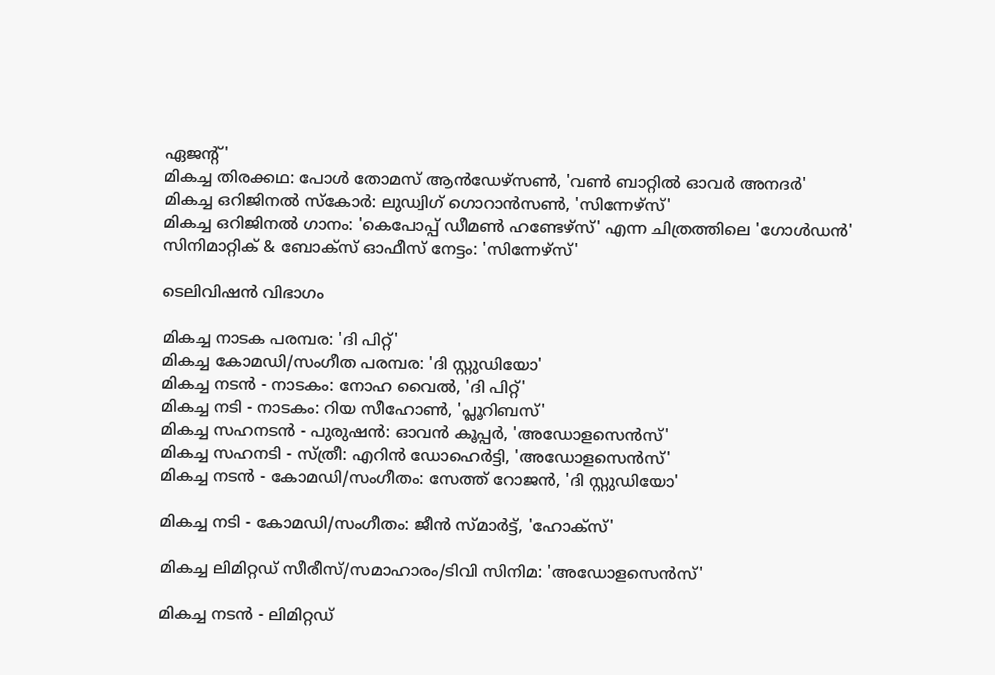ഏജന്‍റ്'
മികച്ച തിരക്കഥ: പോള്‍ തോമസ് ആന്‍ഡേഴ്സൺ, 'വണ്‍ ബാറ്റില്‍ ഓവര്‍ അനദർ'
മികച്ച ഒറിജിനല്‍ സ്‌കോർ: ലുഡ്വിഗ് ഗൊറാന്‍സണ്‍, 'സിന്നേഴ്സ്'
മികച്ച ഒറിജിനല്‍ ഗാനം: 'കെപോപ്പ് ഡീമണ്‍ ഹണ്ടേഴ്സ്' എന്ന ചിത്രത്തിലെ 'ഗോള്‍ഡൻ'
സിനിമാറ്റിക് & ബോക്സ് ഓഫീസ് നേട്ടം: 'സിന്നേഴ്സ്'

ടെലിവിഷന്‍ വിഭാഗം

മികച്ച നാടക പരമ്പര: 'ദി പിറ്റ്'
മികച്ച കോമഡി/സംഗീത പരമ്പര: 'ദി സ്റ്റുഡിയോ'
മികച്ച നടന്‍ - നാടകം: നോഹ വൈൽ, 'ദി പിറ്റ്'
മികച്ച നടി - നാടകം: റിയ സീഹോൺ, 'പ്ലൂറിബസ്'
മികച്ച സഹനടന്‍ - പുരുഷൻ: ഓവന്‍ കൂപ്പര്‍, 'അഡോളസെന്‍സ്'
മികച്ച സഹനടി - സ്ത്രീ: എറിന്‍ ഡോഹെര്‍ട്ടി, 'അഡോളസെന്‍സ്'
മികച്ച നടന്‍ - കോമഡി/സംഗീതം: സേത്ത് റോജന്‍, 'ദി സ്റ്റുഡിയോ'

മികച്ച നടി - കോമഡി/സംഗീതം: ജീന്‍ സ്മാര്‍ട്ട്, 'ഹോക്‌സ്'

മികച്ച ലിമിറ്റഡ് സീരീസ്/സമാഹാരം/ടിവി സിനിമ: 'അഡോളസെന്‍സ്'

മികച്ച നടന്‍ - ലിമിറ്റഡ്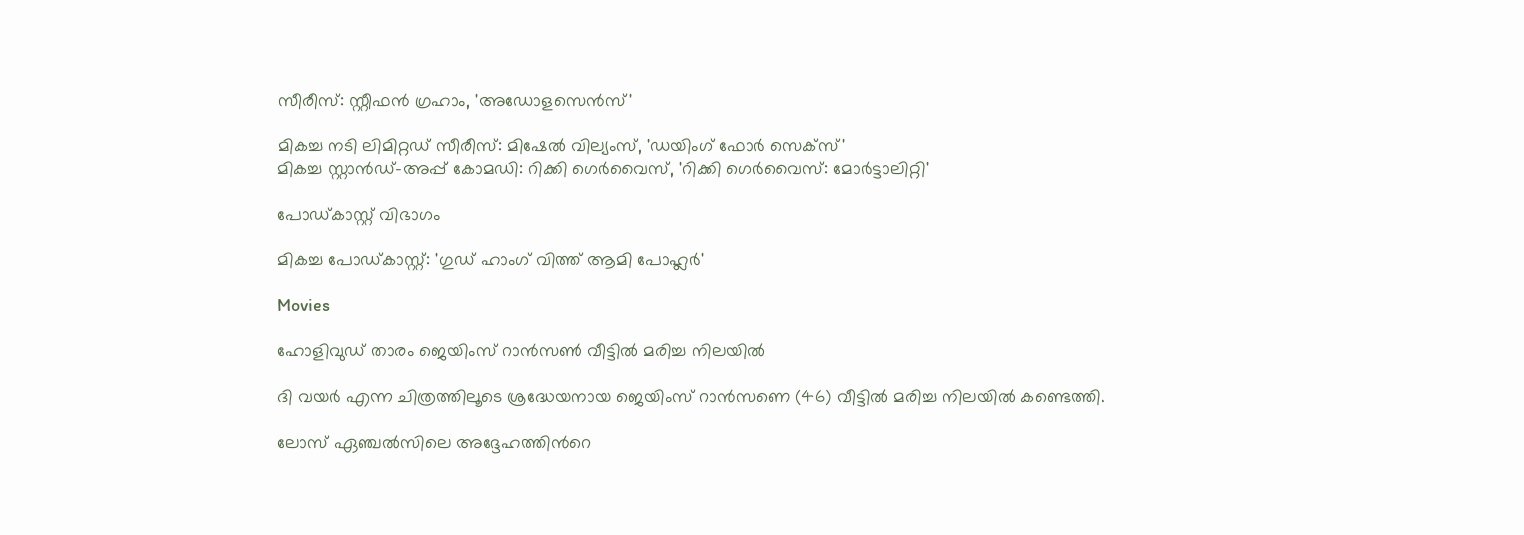സീരീസ്: സ്റ്റീഫന്‍ ഗ്രഹാം, 'അഡോളസെന്‍സ്'

മികച്ച നടി ലിമിറ്റഡ് സീരീസ്: മിഷേല്‍ വില്യംസ്, 'ഡയിംഗ് ഫോര്‍ സെക്‌സ്'
മികച്ച സ്റ്റാന്‍ഡ്-അപ്പ് കോമഡി: റിക്കി ഗെര്‍വൈസ്, 'റിക്കി ഗെര്‍വൈസ്: മോര്‍ട്ടാലിറ്റി'

പോഡ്കാസ്റ്റ് വിഭാഗം

മികച്ച പോഡ്കാസ്റ്റ്: 'ഗുഡ് ഹാംഗ് വിത്ത് ആമി പോഹ്ലർ'

Movies

ഹോളിവുഡ് താരം ജെയിംസ് റാന്‍സണ്‍ വീട്ടിൽ മരിച്ച നിലയില്‍

ദി വയര്‍ എന്ന ചിത്രത്തിലൂടെ ശ്രദ്ധേയനായ ജെയിംസ് റാൻസണെ (46) വീട്ടിൽ മരിച്ച നിലയിൽ കണ്ടെത്തി.

ലോസ് ഏഞ്ചല്‍സിലെ അദ്ദേഹത്തിന്‍റെ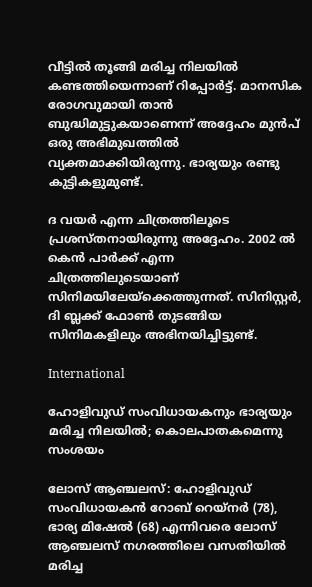വീട്ടില്‍ തൂങ്ങി മരിച്ച നിലയില്‍ കണ്ടത്തിയെന്നാണ് റിപ്പോര്‍ട്ട്. മാനസിക രോഗവുമായി താൻ ബുദ്ധിമുട്ടുകയാണെന്ന് അദ്ദേഹം മുൻപ് ഒരു അഭിമുഖത്തില്‍ വ്യക്തമാക്കിയിരുന്നു. ഭാര്യയും രണ്ടു കുട്ടികളുമുണ്ട്.

ദ വയര്‍ എന്ന ചിത്രത്തിലൂടെ പ്രശസ്തനായിരുന്നു അദ്ദേഹം. 2002 ല്‍ കെന്‍ പാര്‍ക്ക് എന്ന ചിത്രത്തിലുടെയാണ് സിനിമയിലേയ്ക്കെത്തുന്നത്. സിനിസ്റ്റര്‍, ദി ബ്ലക്ക് ഫോണ്‍ തുടങ്ങിയ സിനിമകളിലും അഭിനയിച്ചിട്ടുണ്ട്.

International

ഹോളിവുഡ് സംവിധായകനും ഭാര്യയും മരിച്ച നിലയിൽ; കൊലപാതകമെന്നു സംശയം

ലോസ് ആഞ്ചലസ്: ഹോളിവുഡ് സംവിധായകൻ റോബ് റെയ്നർ (78), ഭാര്യ മിഷേൽ (68) എന്നിവരെ ലോസ് ആഞ്ചലസ് നഗരത്തിലെ വസതിയിൽ മരിച്ച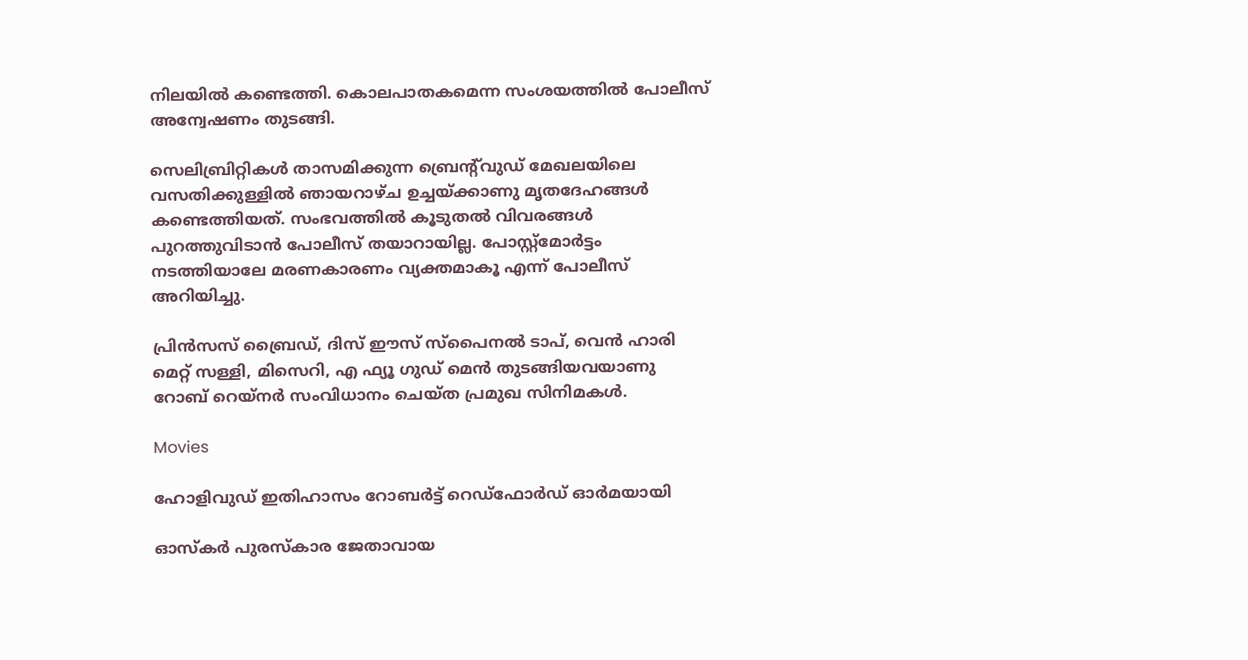നിലയിൽ കണ്ടെത്തി. കൊലപാതകമെന്ന സംശയത്തിൽ പോലീസ് അന്വേഷണം തുടങ്ങി.

സെലിബ്രിറ്റികൾ താസമിക്കുന്ന ബ്രെന്‍റ്‌വുഡ് മേഖലയിലെ വസതിക്കുള്ളിൽ ഞായറാഴ്ച ഉച്ചയ്ക്കാണു മൃതദേഹങ്ങൾ കണ്ടെത്തിയത്. സംഭവത്തിൽ കൂടുതൽ വിവരങ്ങൾ പുറത്തുവിടാൻ പോലീസ് തയാറായില്ല. പോസ്റ്റ്‌മോർട്ടം നടത്തിയാലേ മരണകാരണം വ്യക്തമാകൂ എന്ന് പോലീസ് അറിയിച്ചു.

പ്രിൻസസ് ബ്രൈഡ്, ദിസ് ഈസ് സ്പൈനൽ ടാപ്, വെൻ ഹാരി മെറ്റ് സള്ളി, മിസെറി, എ ഫ്യൂ ഗുഡ് മെൻ തുടങ്ങിയവയാണു റോബ് റെയ്നർ സംവിധാനം ചെയ്ത പ്രമുഖ സിനിമകൾ.

Movies

ഹോളിവുഡ് ഇതിഹാസം റോബർട്ട് റെഡ്ഫോർഡ് ഓർമയായി

ഓസ്കർ പുരസ്കാര ജേതാവായ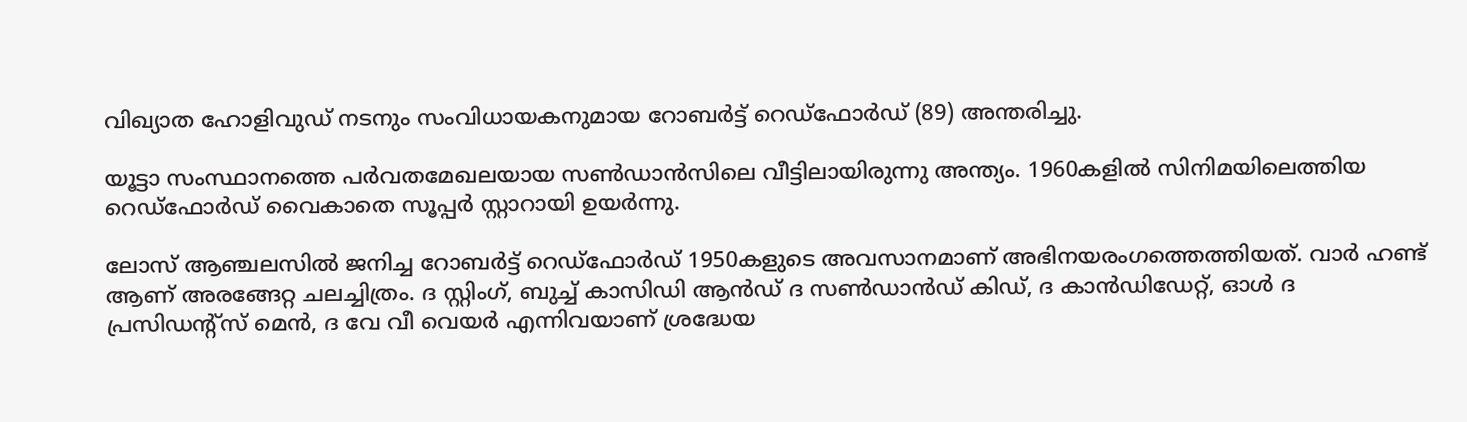വിഖ്യാത ഹോളിവുഡ് നടനും സംവിധായകനുമായ റോബർട്ട് റെഡ്ഫോർഡ് (89) അന്തരിച്ചു.

യൂട്ടാ സംസ്ഥാനത്തെ പർവതമേഖലയായ സൺഡാൻസിലെ വീട്ടിലായിരുന്നു അന്ത്യം. 1960കളിൽ സിനിമയിലെത്തിയ റെഡ്ഫോർഡ് വൈകാതെ സൂപ്പർ സ്റ്റാറായി ഉയർന്നു.

ലോസ് ആഞ്ചലസിൽ ജനിച്ച റോബർട്ട് റെഡ്ഫോർഡ് 1950കളുടെ അവസാനമാണ് അഭിനയരംഗത്തെത്തിയത്. വാർ ഹണ്ട് ആണ് അരങ്ങേറ്റ ചലച്ചിത്രം. ദ സ്റ്റിംഗ്, ബുച്ച് കാസിഡി ആൻഡ് ദ സണ്‍ഡാൻഡ് കിഡ്, ദ കാൻഡിഡേറ്റ്, ഓൾ ദ പ്രസിഡന്‍റ്സ് മെൻ, ദ വേ വീ വെയർ എന്നിവയാണ് ശ്രദ്ധേയ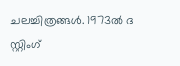ചലച്ചിത്രങ്ങൾ. 1973ൽ ദ സ്റ്റിംഗ്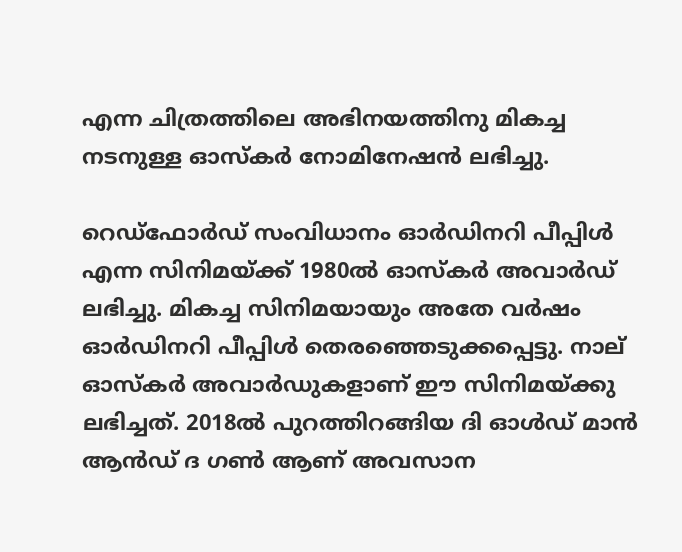എന്ന ചിത്രത്തിലെ അഭിനയത്തിനു മികച്ച നടനുള്ള ഓസ്കർ നോമിനേഷൻ ലഭിച്ചു.

റെഡ്ഫോർഡ് സംവിധാനം ഓർഡിനറി പീപ്പിൾ എന്ന സിനിമയ്ക്ക് 1980ൽ ഓസ്കർ അവാർഡ് ലഭിച്ചു. മികച്ച സിനിമയായും അതേ വർഷം ഓർഡിനറി പീപ്പിൾ തെരഞ്ഞെടുക്കപ്പെട്ടു. നാല് ഓസ്കർ അവാർഡുകളാണ് ഈ സിനിമയ്ക്കു ലഭിച്ചത്. 2018ൽ പുറത്തിറങ്ങിയ ദി ഓൾഡ് മാൻ ആൻഡ് ദ ഗൺ ആണ് അവസാന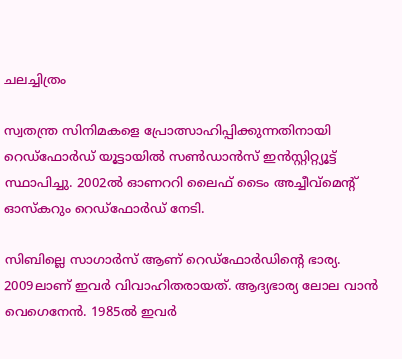ചലച്ചിത്രം

സ്വതന്ത്ര സിനിമകളെ പ്രോത്സാഹിപ്പിക്കുന്നതിനായി റെഡ്ഫോർഡ് യൂട്ടായിൽ സണ്‍ഡാൻസ് ഇൻസ്റ്റിറ്റ്യൂട്ട് സ്ഥാപിച്ചു. 2002ൽ ഓണററി ലൈഫ് ടൈം അച്ചീവ്മെന്‍റ് ഓസ്കറും റെഡ്ഫോർഡ് നേടി.

സിബില്ലെ സാഗാർസ് ആണ് റെഡ്ഫോർഡിന്‍റെ ഭാര്യ. 2009ലാണ് ഇവർ വിവാഹിതരായത്. ആദ്യഭാര്യ ലോല വാൻ വെഗെനേൻ. 1985ൽ ഇവർ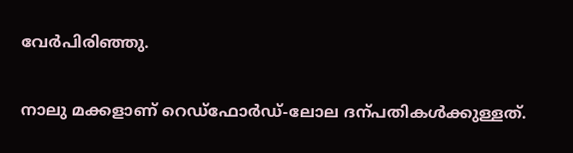വേർപിരിഞ്ഞു.

നാലു മക്കളാണ് റെഡ്ഫോർഡ്-ലോല ദന്പതികൾക്കുള്ളത്.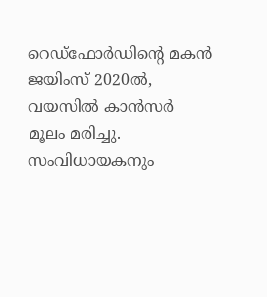റെഡ്ഫോർഡിന്‍റെ മകൻ ജയിംസ് 2020ൽ, വയസിൽ കാൻസർ മൂലം മരിച്ചു. സംവിധായകനും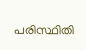പരിസ്ഥിതി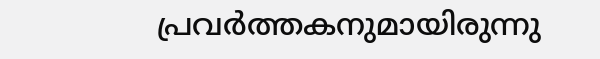പ്രവർത്തകനുമായിരുന്നു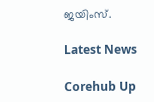ജയിംസ്.

Latest News

Corehub Up